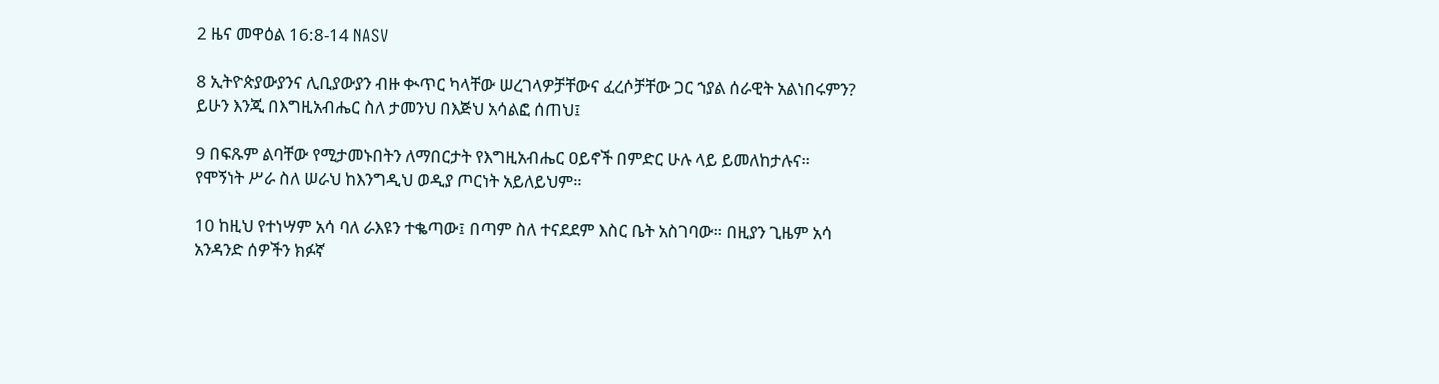2 ዜና መዋዕል 16:8-14 NASV

8 ኢትዮጵያውያንና ሊቢያውያን ብዙ ቊጥር ካላቸው ሠረገላዎቻቸውና ፈረሶቻቸው ጋር ኀያል ሰራዊት አልነበሩምን? ይሁን እንጂ በእግዚአብሔር ስለ ታመንህ በእጅህ አሳልፎ ሰጠህ፤

9 በፍጹም ልባቸው የሚታመኑበትን ለማበርታት የእግዚአብሔር ዐይኖች በምድር ሁሉ ላይ ይመለከታሉና። የሞኝነት ሥራ ስለ ሠራህ ከእንግዲህ ወዲያ ጦርነት አይለይህም።

10 ከዚህ የተነሣም አሳ ባለ ራእዩን ተቈጣው፤ በጣም ስለ ተናደደም እስር ቤት አስገባው። በዚያን ጊዜም አሳ አንዳንድ ሰዎችን ክፉኛ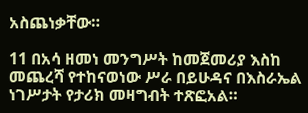አስጨነቃቸው።

11 በአሳ ዘመነ መንግሥት ከመጀመሪያ እስከ መጨረሻ የተከናወነው ሥራ በይሁዳና በእስራኤል ነገሥታት የታሪክ መዛግብት ተጽፎአል።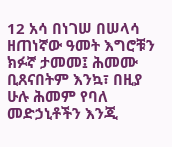12 አሳ በነገሠ በሠላሳ ዘጠነኛው ዓመት እግሮቹን ክፉኛ ታመመ፤ ሕመሙ ቢጸናበትም እንኳ፣ በዚያ ሁሉ ሕመም የባለ መድኃኒቶችን እንጂ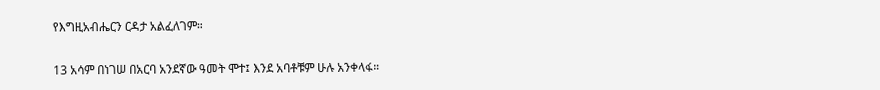የእግዚአብሔርን ርዳታ አልፈለገም።

13 አሳም በነገሠ በአርባ አንደኛው ዓመት ሞተ፤ እንደ አባቶቹም ሁሉ አንቀላፋ።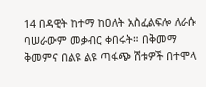14 በዳዊት ከተማ ከዐለት አስፈልፍሎ ለራሱ ባሠራውም መቃብር ቀበሩት። በቅመማ ቅመምና በልዩ ልዩ ጣፋጭ ሽቱዎች በተሞላ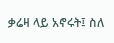ቃሬዛ ላይ አኖሩት፤ ስለ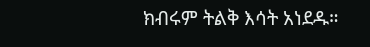ክብሩም ትልቅ እሳት አነደዱ።